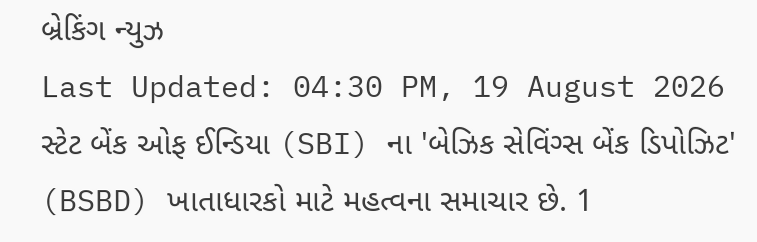બ્રેકિંગ ન્યુઝ
Last Updated: 04:30 PM, 19 August 2026
સ્ટેટ બેંક ઓફ ઈન્ડિયા (SBI) ના 'બેઝિક સેવિંગ્સ બેંક ડિપોઝિટ' (BSBD) ખાતાધારકો માટે મહત્વના સમાચાર છે. 1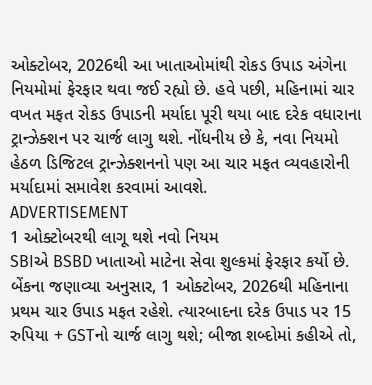ઓક્ટોબર, 2026થી આ ખાતાઓમાંથી રોકડ ઉપાડ અંગેના નિયમોમાં ફેરફાર થવા જઈ રહ્યો છે. હવે પછી, મહિનામાં ચાર વખત મફત રોકડ ઉપાડની મર્યાદા પૂરી થયા બાદ દરેક વધારાના ટ્રાન્ઝેક્શન પર ચાર્જ લાગુ થશે. નોંધનીય છે કે, નવા નિયમો હેઠળ ડિજિટલ ટ્રાન્ઝેક્શનનો પણ આ ચાર મફત વ્યવહારોની મર્યાદામાં સમાવેશ કરવામાં આવશે.
ADVERTISEMENT
1 ઓક્ટોબરથી લાગૂ થશે નવો નિયમ
SBIએ BSBD ખાતાઓ માટેના સેવા શુલ્કમાં ફેરફાર કર્યો છે. બેંકના જણાવ્યા અનુસાર, 1 ઓક્ટોબર, 2026થી મહિનાના પ્રથમ ચાર ઉપાડ મફત રહેશે. ત્યારબાદના દરેક ઉપાડ પર 15 રુપિયા + GSTનો ચાર્જ લાગુ થશે; બીજા શબ્દોમાં કહીએ તો,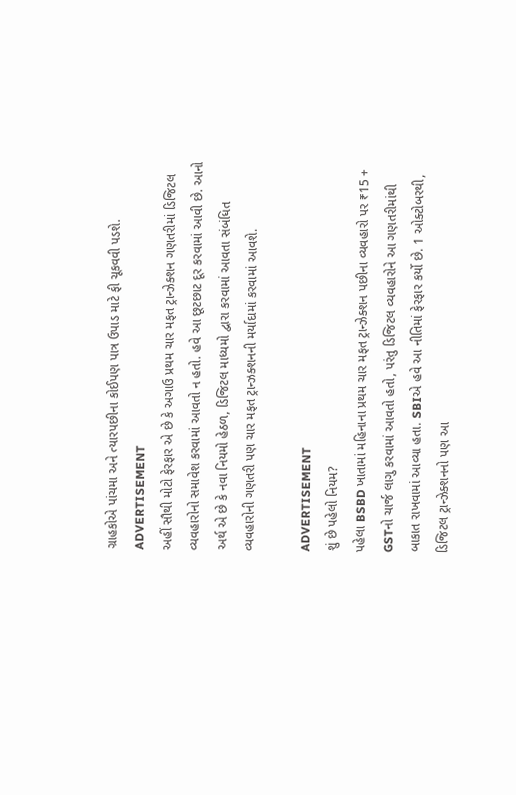ગ્રાહકોએ પાંચમા અને ત્યારપછીના કોઈપણ પાત્ર ઉપાડ માટે ફી ચૂકવવી પડશે.
ADVERTISEMENT
અહીં સૌથી મોટો ફેરફાર એ છે કે અગાઉ પ્રથમ ચાર મફત ટ્રાન્ઝેક્શન ગણતરીમાં ડિજિટલ વ્યવહારોનો સમાવેશ કરવામાં આવતો ન હતો. હવે આ છૂટછાટ દૂર કરવામાં આવી છે. આનો અર્થ એ છે કે નવા નિયમો હેઠળ, ડિજિટલ માધ્યમો દ્વારા કરવામાં આવતા સંબંધિત વ્યવહારોની ગણતરી પણ ચાર મફત ટ્રાન્ઝક્શનની મર્યાદામાં કરવામાં આવશે.

ADVERTISEMENT
શું છે પહેલો નિયમ?
પહેલા BSBD ખાતામાં મહિનાના પ્રથમ ચાર મફત ટ્રાન્ઝેક્શન પછીના વ્યવહારો પર ₹15 + GSTનો ચાર્જ લાગુ કરવામાં આવતો હતો, પરંતુ ડિજિટલ વ્યવહારોને આ ગણતરીમાંથી બાકાત રાખવામાં આવ્યા હતા. SBIએ હવે આ નીતિમાં ફેરફાર કર્યો છે. 1 ઓક્ટોબરથી, ડિજિટલ ટ્રાન્ઝેક્શનનો પણ આ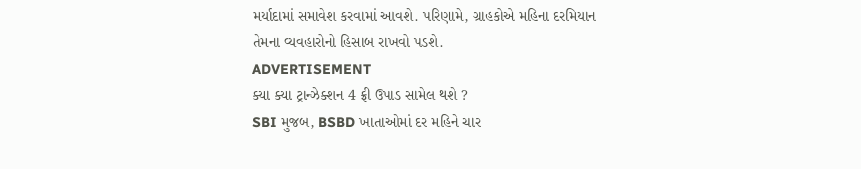મર્યાદામાં સમાવેશ કરવામાં આવશે. પરિણામે, ગ્રાહકોએ મહિના દરમિયાન તેમના વ્યવહારોનો હિસાબ રાખવો પડશે.
ADVERTISEMENT
ક્યા ક્યા ટ્રાન્ઝેક્શન 4 ફ્રી ઉપાડ સામેલ થશે ?
SBI મુજબ, BSBD ખાતાઓમાં દર મહિને ચાર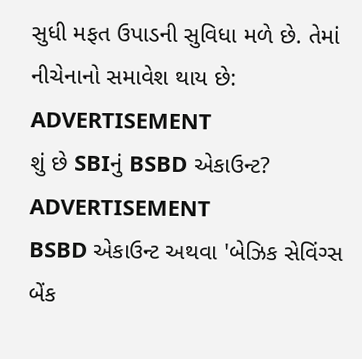સુધી મફત ઉપાડની સુવિધા મળે છે. તેમાં નીચેનાનો સમાવેશ થાય છે:
ADVERTISEMENT
શું છે SBIનું BSBD એકાઉન્ટ?
ADVERTISEMENT
BSBD એકાઉન્ટ અથવા 'બેઝિક સેવિંગ્સ બેંક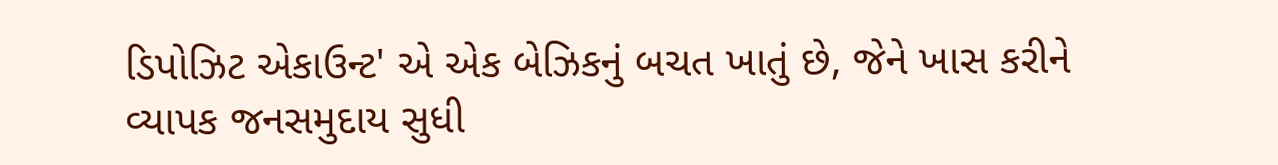ડિપોઝિટ એકાઉન્ટ' એ એક બેઝિકનું બચત ખાતું છે, જેને ખાસ કરીને વ્યાપક જનસમુદાય સુધી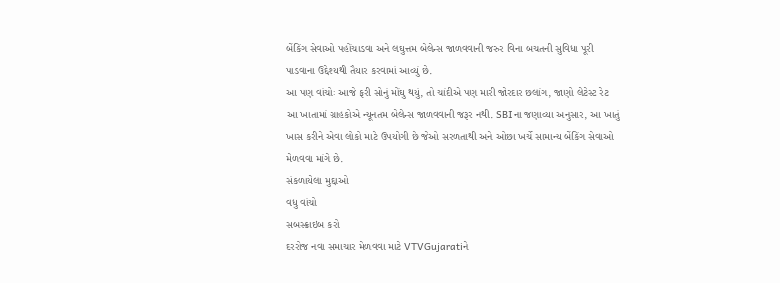બેંકિંગ સેવાઓ પહોંચાડવા અને લઘુત્તમ બેલેન્સ જાળવવાની જરુર વિના બચતની સુવિધા પૂરી પાડવાના ઉદ્દેશ્યથી તૈયાર કરવામાં આવ્યું છે.
આ પણ વાંચોઃ આજે ફરી સોનું મોંઘુ થયું, તો ચાંદીએ પણ મારી જોરદાર છલાંગ, જાણો લેટેસ્ટ રેટ
આ ખાતામાં ગ્રાહકોએ ન્યૂનતમ બેલેન્સ જાળવવાની જરૂર નથી. SBIના જણાવ્યા અનુસાર, આ ખાતું ખાસ કરીને એવા લોકો માટે ઉપયોગી છે જેઓ સરળતાથી અને ઓછા ખર્ચે સામાન્ય બેંકિંગ સેવાઓ મેળવવા માંગે છે.
સંકળાયેલા મુદ્દાઓ
વધુ વાંચો
સબસ્ક્રાઇબ કરો
દરરોજ નવા સમાચાર મેળવવા માટે VTVGujaratiને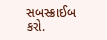સબસ્ક્રાઈબ કરો.